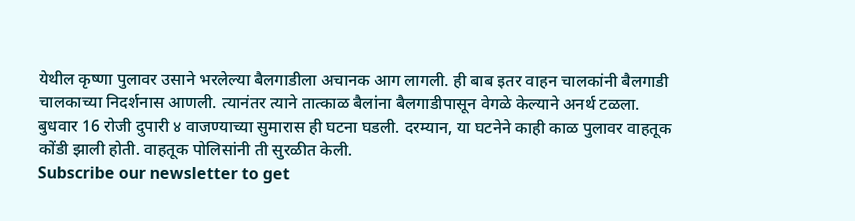येथील कृष्णा पुलावर उसाने भरलेल्या बैलगाडीला अचानक आग लागली. ही बाब इतर वाहन चालकांनी बैलगाडी चालकाच्या निदर्शनास आणली. त्यानंतर त्याने तात्काळ बैलांना बैलगाडीपासून वेगळे केल्याने अनर्थ टळला. बुधवार 16 रोजी दुपारी ४ वाजण्याच्या सुमारास ही घटना घडली. दरम्यान, या घटनेने काही काळ पुलावर वाहतूक कोंडी झाली होती. वाहतूक पोलिसांनी ती सुरळीत केली.
Subscribe our newsletter to get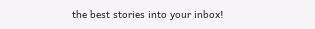the best stories into your inbox!